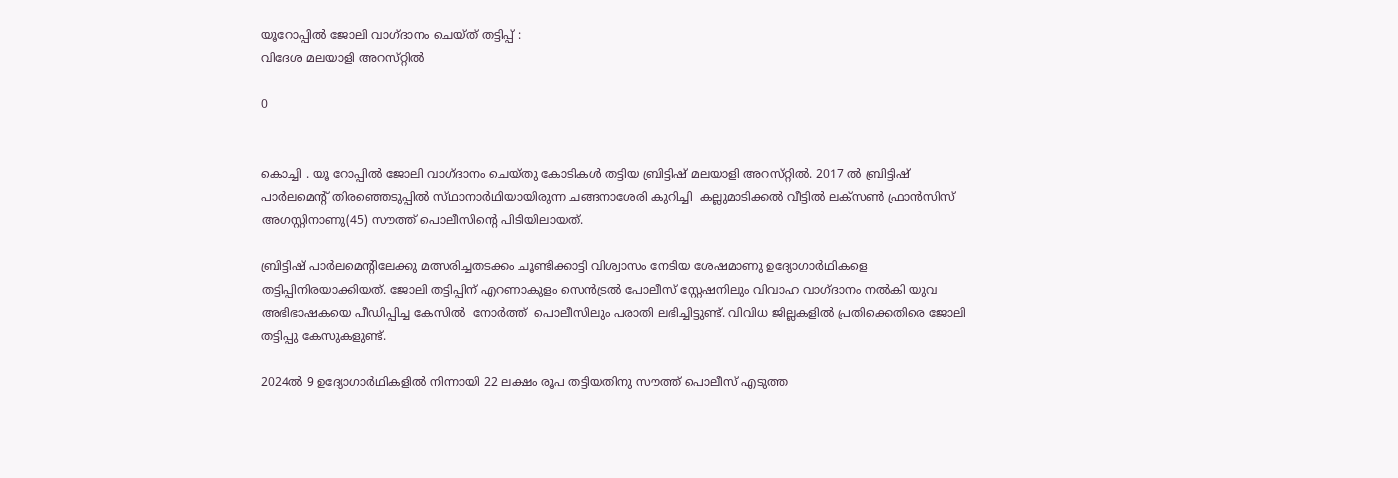യൂറോപ്പിൽ ജോലി വാഗ്‌ദാനം ചെയ്ത‌് തട്ടിപ്പ് :
വിദേശ മലയാളി അറസ്‌റ്റിൽ

0


കൊച്ചി . യൂ റോപ്പിൽ ജോലി വാഗ്ദാനം ചെയ്തു‌ കോടികൾ തട്ടിയ ബ്രിട്ടിഷ് മലയാളി അറസ്‌റ്റിൽ. 2017 ൽ ബ്രിട്ടിഷ് പാർലമെന്റ് തിരഞ്ഞെടുപ്പിൽ സ്‌ഥാനാർഥിയായിരുന്ന ചങ്ങനാശേരി കുറിച്ചി  കല്ലുമാടിക്കൽ വീട്ടിൽ ലക്സൺ ഫ്രാൻസിസ് അഗസ്റ്റിനാണു(45) സൗത്ത് പൊലീസിന്റെ പിടിയിലായത്.

ബ്രിട്ടിഷ് പാർലമെന്റിലേക്കു മത്സരിച്ചതടക്കം ചൂണ്ടിക്കാട്ടി വിശ്വാസം നേടിയ ശേഷമാണു ഉദ്യോഗാർഥികളെ തട്ടിപ്പിനിരയാക്കിയത്. ജോലി തട്ടിപ്പിന് എറണാകുളം സെൻട്രൽ പോലീസ് സ്റ്റേഷനിലും വിവാഹ വാഗ്ദാനം നൽകി യുവ അഭിഭാഷകയെ പീഡിപ്പിച്ച കേസിൽ  നോർത്ത്  പൊലീസിലും പരാതി ലഭിച്ചിട്ടുണ്ട്. വിവിധ ജില്ലകളിൽ പ്രതിക്കെതിരെ ജോലി തട്ടിപ്പു കേസുകളുണ്ട്.

2024ൽ 9 ഉദ്യോഗാർഥികളിൽ നിന്നായി 22 ലക്ഷം രൂപ തട്ടിയതിനു സൗത്ത് പൊലീസ് എടുത്ത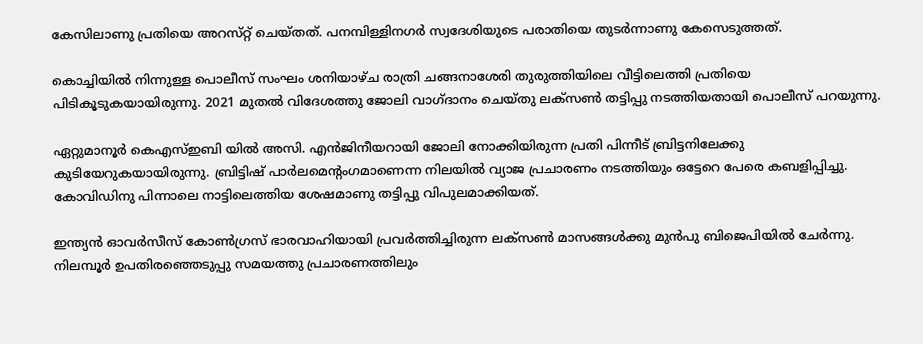കേസിലാണു പ്രതിയെ അറസ്‌റ്റ് ചെയ്ത‌ത്. പനമ്പിള്ളിനഗർ സ്വദേശിയുടെ പരാതിയെ തുടർന്നാണു കേസെടുത്തത്.

കൊച്ചിയിൽ നിന്നുള്ള പൊലീസ് സംഘം ശനിയാഴ്ച രാത്രി ചങ്ങനാശേരി തുരുത്തിയിലെ വീട്ടിലെത്തി പ്രതിയെ പിടികൂടുകയായിരുന്നു. 2021 മുതൽ വിദേശത്തു ജോലി വാഗ്ദാനം ചെയ്തു ലക്സൺ തട്ടിപ്പു നടത്തിയതായി പൊലീസ് പറയുന്നു.

ഏറ്റുമാനൂർ കെഎസ്ഇബി യിൽ അസി. എൻജിനീയറായി ജോലി നോക്കിയിരുന്ന പ്രതി പിന്നീട് ബ്രിട്ടനിലേക്കു കുടിയേറുകയായിരുന്നു. ബ്രിട്ടിഷ് പാർലമെന്റംഗമാണെന്ന നിലയിൽ വ്യാജ പ്രചാരണം നടത്തിയും ഒട്ടേറെ പേരെ കബളിപ്പിച്ചു. കോവിഡിനു പിന്നാലെ നാട്ടിലെത്തിയ ശേഷമാണു തട്ടിപ്പു വിപുലമാക്കിയത്.

ഇന്ത്യൻ ഓവർസീസ് കോൺഗ്രസ് ഭാരവാഹിയായി പ്രവർത്തിച്ചിരുന്ന ലക്സൺ മാസങ്ങൾക്കു മുൻപു ബിജെപിയിൽ ചേർന്നു. നിലമ്പൂർ ഉപതിരഞ്ഞെടുപ്പു സമയത്തു പ്രചാരണത്തിലും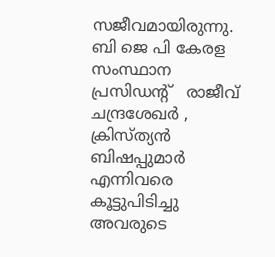സജീവമായിരുന്നു. ബി ജെ പി കേരള സംസ്ഥാന പ്രസിഡന്റ്   രാജീവ് ചന്ദ്രശേഖർ , ക്രിസ്ത്യൻ ബിഷപ്പുമാർ എന്നിവരെ കൂട്ടുപിടിച്ചു അവരുടെ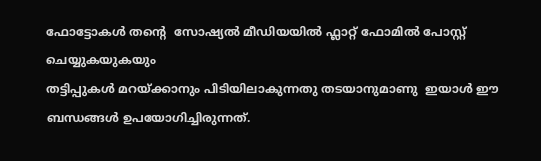ഫോട്ടോകൾ തന്റെ  സോഷ്യൽ മീഡിയയിൽ ഫ്ലാറ്റ് ഫോമിൽ പോസ്റ്റ് ചെയ്യുകയുകയും
തട്ടിപ്പുകൾ മറയ്ക്കാനും പിടിയിലാകുന്നതു തടയാനുമാണു  ഇയാൾ ഈ ബന്ധങ്ങൾ ഉപയോഗിച്ചിരുന്നത്.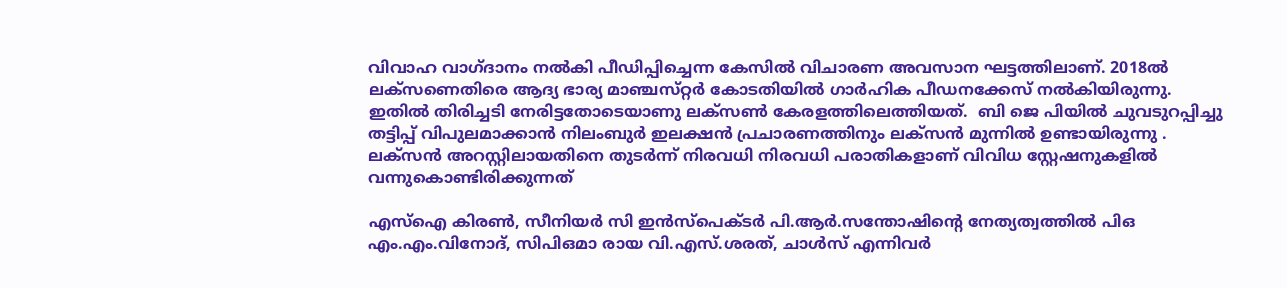വിവാഹ വാഗ്ദാനം നൽകി പീഡിപ്പിച്ചെന്ന കേസിൽ വിചാരണ അവസാന ഘട്ടത്തിലാണ്. 2018ൽ ലക്സണെതിരെ ആദ്യ ഭാര്യ മാഞ്ചസ്‌റ്റർ കോടതിയിൽ ഗാർഹിക പീഡനക്കേസ് നൽകിയിരുന്നു. ഇതിൽ തിരിച്ചടി നേരിട്ടതോടെയാണു ലക്സൺ കേരളത്തിലെത്തിയത്.  ബി ജെ പിയിൽ ചുവടുറപ്പിച്ചു തട്ടിപ്പ് വിപുലമാക്കാൻ നിലംബുർ ഇലക്ഷൻ പ്രചാരണത്തിനും ലക്സൻ മുന്നിൽ ഉണ്ടായിരുന്നു . ലക്സൻ അറസ്റ്റിലായതിനെ തുടർന്ന് നിരവധി നിരവധി പരാതികളാണ് വിവിധ സ്റ്റേഷനുകളിൽ വന്നുകൊണ്ടിരിക്കുന്നത്

എസ്ഐ കിരൺ, സീനിയർ സി ഇൻസ്പെക്ട‌ർ പി.ആർ.സന്തോഷിന്റെ നേത്യത്വത്തിൽ പിഒ എം.എം.വിനോദ്, സിപിഒമാ രായ വി.എസ്.ശരത്, ചാൾസ് എന്നിവർ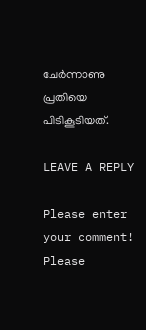ചേർന്നാണു പ്രതിയെ പിടികൂടിയത്.

LEAVE A REPLY

Please enter your comment!
Please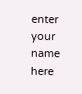enter your name here